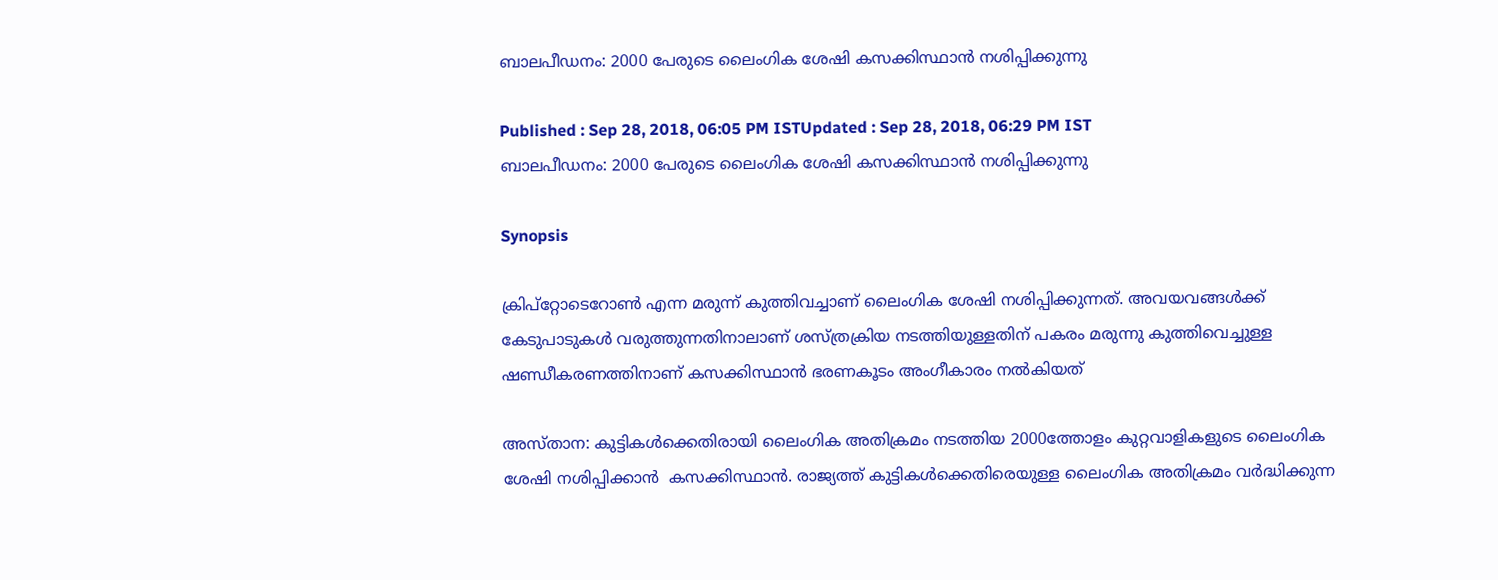ബാലപീഡനം: 2000 പേരുടെ ലൈംഗിക ശേഷി കസക്കിസ്ഥാന്‍ നശിപ്പിക്കുന്നു

Published : Sep 28, 2018, 06:05 PM ISTUpdated : Sep 28, 2018, 06:29 PM IST
ബാലപീഡനം: 2000 പേരുടെ ലൈംഗിക ശേഷി കസക്കിസ്ഥാന്‍ നശിപ്പിക്കുന്നു

Synopsis

ക്രിപ്‌റ്റോടെറോണ്‍ എന്ന മരുന്ന് കുത്തിവച്ചാണ് ലൈംഗിക ശേഷി നശിപ്പിക്കുന്നത്. അവയവങ്ങള്‍ക്ക് കേടുപാടുകള്‍ വരുത്തുന്നതിനാലാണ് ശസ്ത്രക്രിയ നടത്തിയുള്ളതിന് പകരം മരുന്നു കുത്തിവെച്ചുള്ള ഷണ്ഡീകരണത്തിനാണ് കസക്കിസ്ഥാന്‍ ഭരണകൂടം അംഗീകാരം നല്‍കിയത്

അസ്താന: കുട്ടികള്‍ക്കെതിരായി ലൈംഗിക അതിക്രമം നടത്തിയ 2000ത്തോളം കുറ്റവാളികളുടെ ലൈംഗിക ശേഷി നശിപ്പിക്കാന്‍  കസക്കിസ്ഥാന്‍. രാജ്യത്ത് കുട്ടികള്‍ക്കെതിരെയുള്ള ലൈംഗിക അതിക്രമം വര്‍ദ്ധിക്കുന്ന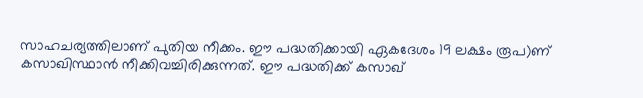സാഹചര്യത്തിലാണ് പുതിയ നീക്കം. ഈ പദ്ധതിക്കായി ഏകദേശം 19 ലക്ഷം രൂപ)ണ് കസാഖിസ്ഥാന്‍ നീക്കിവച്ചിരിക്കുന്നത്. ഈ പദ്ധതിക്ക് കസാഖ്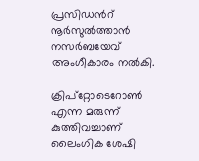പ്രസിഡൻറ് നൂർസുൽത്താൻ നസർബയേവ് അംഗീകാരം നൽകി.

ക്രിപ്‌റ്റോടെറോണ്‍ എന്ന മരുന്ന് കുത്തിവച്ചാണ് ലൈംഗിക ശേഷി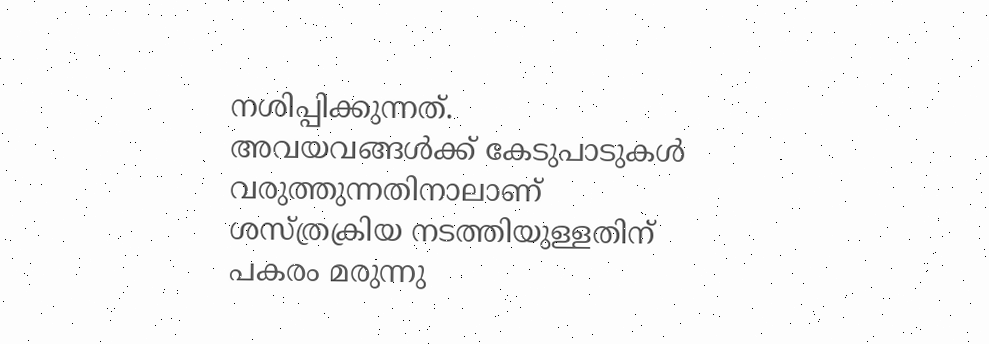നശിപ്പിക്കുന്നത്. അവയവങ്ങള്‍ക്ക് കേടുപാടുകള്‍ വരുത്തുന്നതിനാലാണ് ശസ്ത്രക്രിയ നടത്തിയുള്ളതിന് പകരം മരുന്നു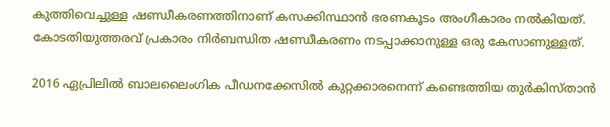കുത്തിവെച്ചുള്ള ഷണ്ഡീകരണത്തിനാണ് കസക്കിസ്ഥാന്‍ ഭരണകൂടം അംഗീകാരം നല്‍കിയത്. കോടതിയുത്തരവ് പ്രകാരം നിർബന്ധിത ഷണ്ഡീകരണം നടപ്പാക്കാനുള്ള ഒരു കേസാണുള്ളത്.

2016 ഏപ്രിലിൽ ബാലലൈംഗിക പീഡനക്കേസിൽ കുറ്റക്കാരനെന്ന് കണ്ടെത്തിയ തുർകിസ്താൻ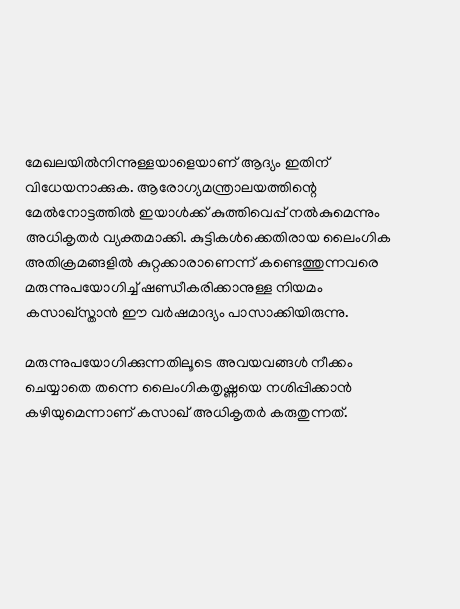മേഖലയിൽനിന്നുള്ളയാളെയാണ് ആദ്യം ഇതിന് വിധേയനാക്കുക. ആരോഗ്യമന്ത്രാലയത്തിന്റെ മേൽനോട്ടത്തിൽ ഇയാൾക്ക് കുത്തിവെപ്പ്‌ നൽകുമെന്നും അധികൃതർ വ്യക്തമാക്കി. കുട്ടികള്‍ക്കെതിരായ ലൈംഗിക അതിക്രമങ്ങളില്‍ കുറ്റക്കാരാണെന്ന് കണ്ടെത്തുന്നവരെ മരുന്നുപയോഗിച്ച് ഷണ്ഡീകരിക്കാനുള്ള നിയമം കസാഖ്സ്താൻ ഈ വർഷമാദ്യം പാസാക്കിയിരുന്നു.

മരുന്നുപയോഗിക്കുന്നതിലൂടെ അവയവങ്ങള്‍ നീക്കം ചെയ്യാതെ തന്നെ ലൈംഗികതൃഷ്ണയെ നശിപ്പിക്കാന്‍ കഴിയുമെന്നാണ് കസാഖ് അധികൃതര്‍ കരുതുന്നത്.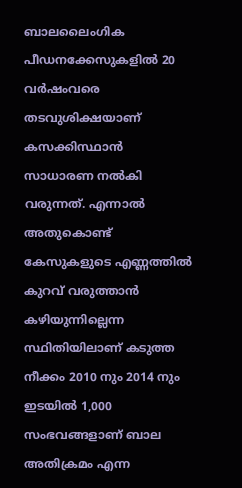ബാലലൈംഗിക പീഡനക്കേസുകളിൽ 20 വർഷംവരെ തടവുശിക്ഷയാണ് കസക്കിസ്ഥാന്‍ സാധാരണ നല്‍കി വരുന്നത്. എന്നാല്‍ അതുകൊണ്ട് കേസുകളുടെ എണ്ണത്തില്‍ കുറവ് വരുത്താന്‍ കഴിയുന്നില്ലെന്ന സ്ഥിതിയിലാണ് കടുത്ത നീക്കം 2010 നും 2014 നും ഇടയില്‍ 1,000 സംഭവങ്ങളാണ് ബാല അതിക്രമം എന്ന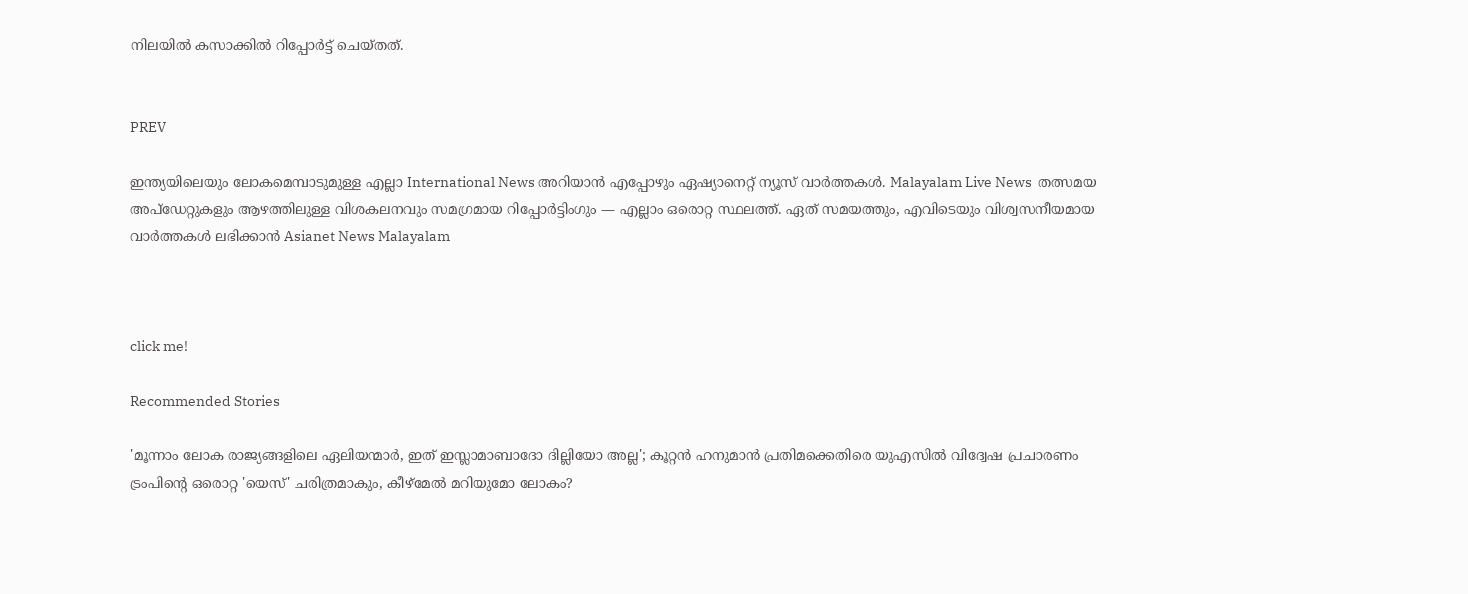നിലയില്‍ കസാക്കില്‍ റിപ്പോര്‍ട്ട് ചെയ്തത്.


PREV

ഇന്ത്യയിലെയും ലോകമെമ്പാടുമുള്ള എല്ലാ International News അറിയാൻ എപ്പോഴും ഏഷ്യാനെറ്റ് ന്യൂസ് വാർത്തകൾ. Malayalam Live News  തത്സമയ അപ്‌ഡേറ്റുകളും ആഴത്തിലുള്ള വിശകലനവും സമഗ്രമായ റിപ്പോർട്ടിംഗും — എല്ലാം ഒരൊറ്റ സ്ഥലത്ത്. ഏത് സമയത്തും, എവിടെയും വിശ്വസനീയമായ വാർത്തകൾ ലഭിക്കാൻ Asianet News Malayalam



click me!

Recommended Stories

'മൂന്നാം ലോക രാജ്യങ്ങളിലെ ഏലിയന്മാർ, ഇത് ഇസ്ലാമാബാദോ ദില്ലിയോ അല്ല'; കൂറ്റൻ ഹനുമാൻ പ്രതിമക്കെതിരെ യുഎസിൽ വിദ്വേഷ പ്രചാരണം
ട്രംപിൻ്റെ ഒരൊറ്റ 'യെസ്' ചരിത്രമാകും, കീഴ്മേൽ മറിയുമോ ലോകം?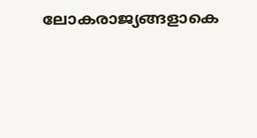ലോകരാജ്യങ്ങളാകെ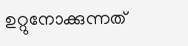ഉറ്റുനോക്കുന്നത്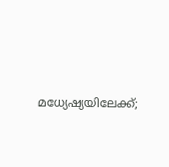മധ്യേഷ്യയിലേക്ക്;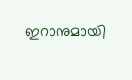ഇറാനുമായി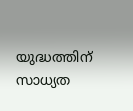യുദ്ധത്തിന് സാധ്യത